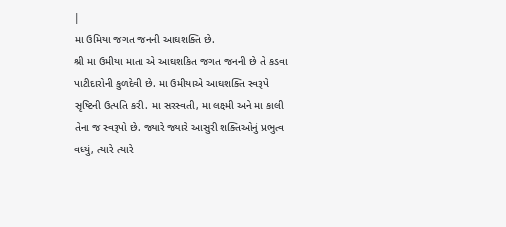|
મા ઉમિયા જગત જનની આઘશક્તિ છે.
શ્રી મા ઉમીયા માતા એ આઘશકિત જગત જનની છે તે કડવા પાટીદારોની કુળદેવી છે. મા ઉમીયાએ આઘશક્તિ સ્વરૂપે સૃષ્ટિની ઉત્પતિ કરી. મા સરસ્વતી, મા લક્ષ્મી અને મા કાલી તેના જ સ્વરૂપો છે. જ્યારે જ્યારે આસુરી શક્તિઓનું પ્રભુત્વ વધ્યું, ત્યારે ત્યારે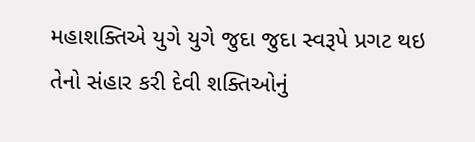મહાશક્તિએ યુગે યુગે જુદા જુદા સ્વરૂપે પ્રગટ થઇ તેનો સંહાર કરી દેવી શક્તિઓનું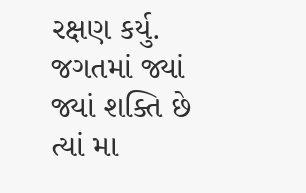રક્ષણ કર્યુ. જગતમાં જ્યાં જ્યાં શક્તિ છે ત્યાં મા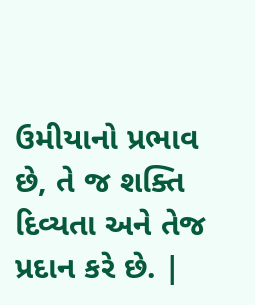ઉમીયાનો પ્રભાવ છે, તે જ શક્તિ દિવ્યતા અને તેજ પ્રદાન કરે છે. |